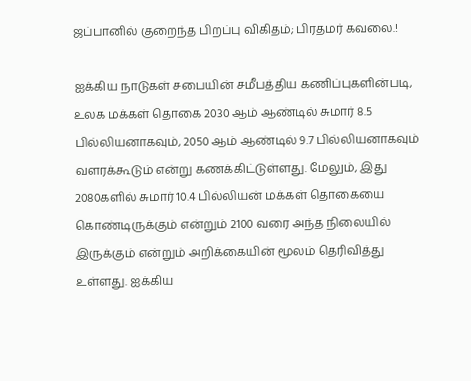ஜப்பானில் குறைந்த பிறப்பு விகிதம்; பிரதமர் கவலை.!

ஐக்கிய நாடுகள் சபையின் சமீபத்திய கணிப்புகளின்படி, உலக மக்கள் தொகை 2030 ஆம் ஆண்டில் சுமார் 8.5 பில்லியனாகவும், 2050 ஆம் ஆண்டில் 9.7 பில்லியனாகவும் வளரக்கூடும் என்று கணக்கிட்டுள்ளது. மேலும், இது 2080களில் சுமார் 10.4 பில்லியன் மக்கள் தொகையை கொண்டிருக்கும் என்றும் 2100 வரை அந்த நிலையில் இருக்கும் என்றும் அறிக்கையின் மூலம் தெரிவித்து உள்ளது. ஐக்கிய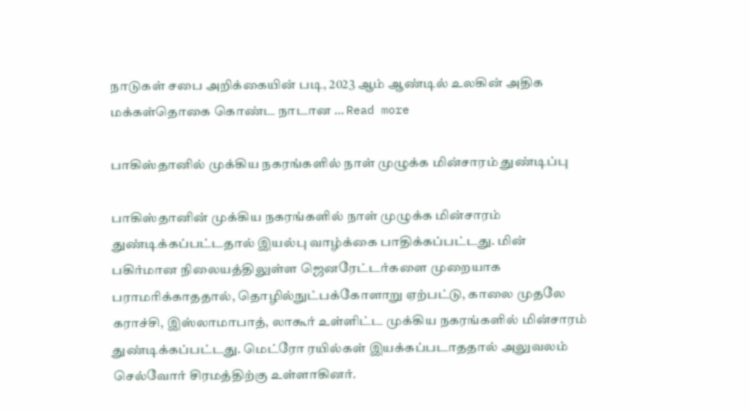நாடுகள் சபை அறிக்கையின் படி, 2023 ஆம் ஆண்டில் உலகின் அதிக மக்கள்தொகை கொண்ட நாடான … Read more

பாகிஸ்தானில் முக்கிய நகரங்களில் நாள் முழுக்க மின்சாரம் துண்டிப்பு

பாகிஸ்தானின் முக்கிய நகரங்களில் நாள் முழுக்க மின்சாரம் துண்டிக்கப்பட்டதால் இயல்பு வாழ்க்கை பாதிக்கப்பட்டது. மின் பகிர்மான நிலையத்திலுள்ள ஜெனரேட்டர்களை முறையாக பராமரிக்காததால், தொழில்நுட்பக்கோளாறு ஏற்பட்டு, காலை முதலே கராச்சி, இஸ்லாமாபாத், லாகூர் உள்ளிட்ட முக்கிய நகரங்களில் மின்சாரம் துண்டிக்கப்பட்டது. மெட்ரோ ரயில்கள் இயக்கப்படாததால் அலுவலம் செல்வோர் சிரமத்திற்கு உள்ளாகினர்.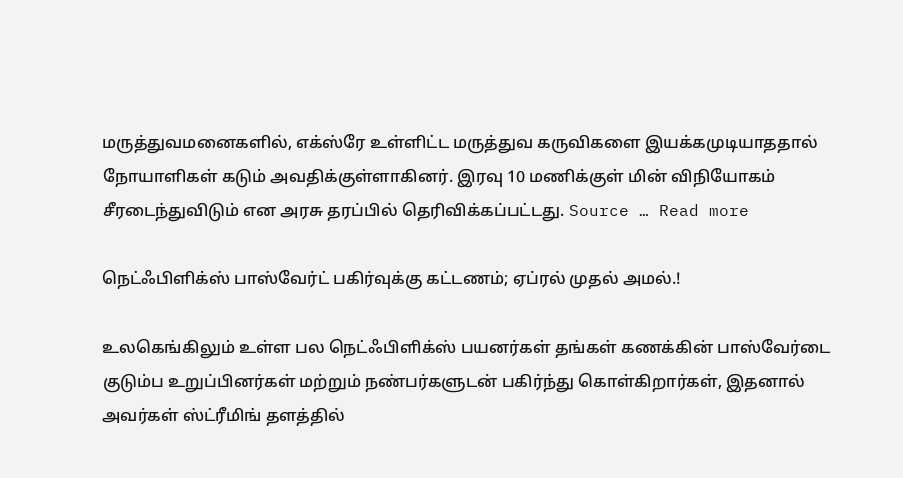மருத்துவமனைகளில், எக்ஸ்ரே உள்ளிட்ட மருத்துவ கருவிகளை இயக்கமுடியாததால் நோயாளிகள் கடும் அவதிக்குள்ளாகினர். இரவு 10 மணிக்குள் மின் விநியோகம் சீரடைந்துவிடும் என அரசு தரப்பில் தெரிவிக்கப்பட்டது. Source … Read more

நெட்ஃபிளிக்ஸ் பாஸ்வேர்ட் பகிர்வுக்கு கட்டணம்; ஏப்ரல் முதல் அமல்.!

உலகெங்கிலும் உள்ள பல நெட்ஃபிளிக்ஸ் பயனர்கள் தங்கள் கணக்கின் பாஸ்வேர்டை குடும்ப உறுப்பினர்கள் மற்றும் நண்பர்களுடன் பகிர்ந்து கொள்கிறார்கள், இதனால் அவர்கள் ஸ்ட்ரீமிங் தளத்தில்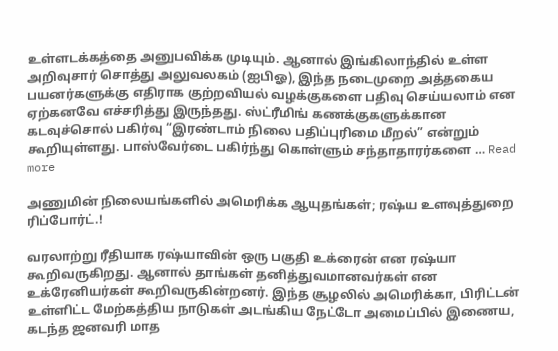உள்ளடக்கத்தை அனுபவிக்க முடியும். ஆனால் இங்கிலாந்தில் உள்ள அறிவுசார் சொத்து அலுவலகம் (ஐபிஓ), இந்த நடைமுறை அத்தகைய பயனர்களுக்கு எதிராக குற்றவியல் வழக்குகளை பதிவு செய்யலாம் என ஏற்கனவே எச்சரித்து இருந்தது. ஸ்ட்ரீமிங் கணக்குகளுக்கான கடவுச்சொல் பகிர்வு “இரண்டாம் நிலை பதிப்புரிமை மீறல்” என்றும் கூறியுள்ளது. பாஸ்வேர்டை பகிர்ந்து கொள்ளும் சந்தாதாரர்களை … Read more

அணுமின் நிலையங்களில் அமெரிக்க ஆயுதங்கள்; ரஷ்ய உளவுத்துறை ரிப்போர்ட்.!

வரலாற்று ரீதியாக ரஷ்யாவின் ஒரு பகுதி உக்ரைன் என ரஷ்யா கூறிவருகிறது. ஆனால் தாங்கள் தனித்துவமானவர்கள் என உக்ரேனியர்கள் கூறிவருகின்றனர். இந்த சூழலில் அமெரிக்கா, பிரிட்டன் உள்ளிட்ட மேற்கத்திய நாடுகள் அடங்கிய நேட்டோ அமைப்பில் இணைய, கடந்த ஜனவரி மாத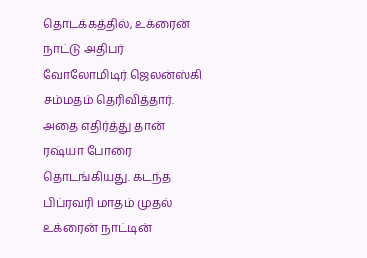தொடக்கத்தில், உக்ரைன் நாட்டு அதிபர் வோலோமிடிர் ஜெலன்ஸ்கி சம்மதம் தெரிவித்தார். அதை எதிர்த்து தான் ரஷ்யா போரை தொடங்கியது. கடந்த பிப்ரவரி மாதம் முதல் உக்ரைன் நாட்டின்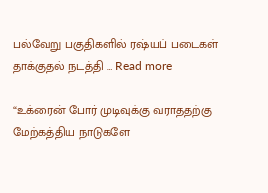பல்வேறு பகுதிகளில் ரஷ்யப் படைகள் தாக்குதல் நடத்தி … Read more

“உக்ரைன் போர் முடிவுக்கு வராததற்கு மேற்கத்திய நாடுகளே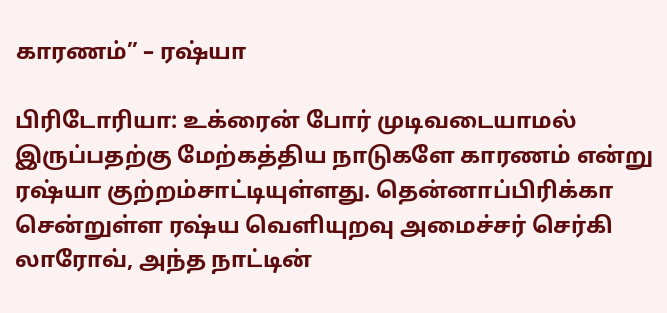காரணம்” – ரஷ்யா

பிரிடோரியா: உக்ரைன் போர் முடிவடையாமல் இருப்பதற்கு மேற்கத்திய நாடுகளே காரணம் என்று ரஷ்யா குற்றம்சாட்டியுள்ளது. தென்னாப்பிரிக்கா சென்றுள்ள ரஷ்ய வெளியுறவு அமைச்சர் செர்கி லாரோவ், அந்த நாட்டின்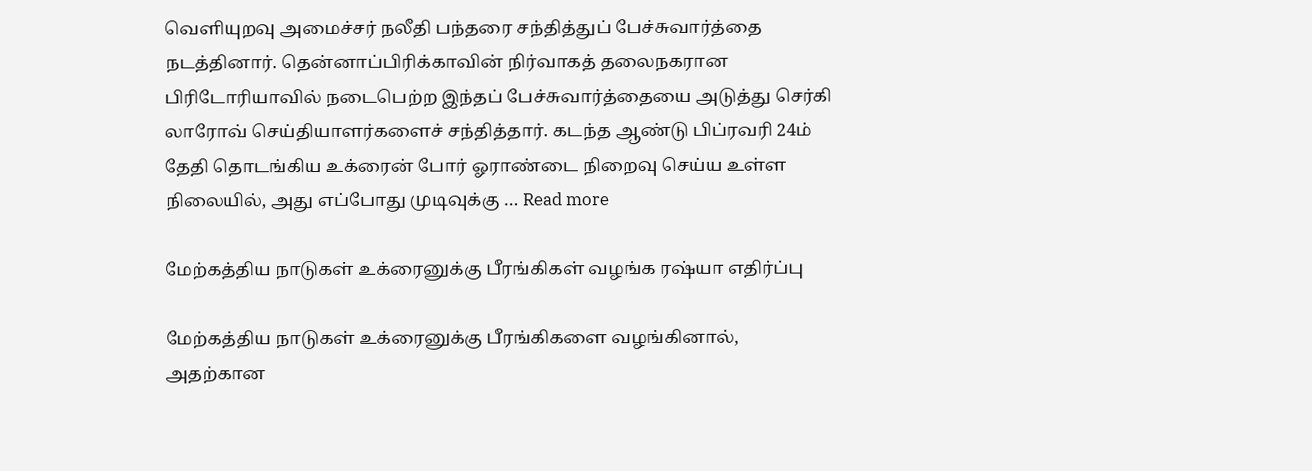வெளியுறவு அமைச்சர் நலீதி பந்தரை சந்தித்துப் பேச்சுவார்த்தை நடத்தினார். தென்னாப்பிரிக்காவின் நிர்வாகத் தலைநகரான பிரிடோரியாவில் நடைபெற்ற இந்தப் பேச்சுவார்த்தையை அடுத்து செர்கி லாரோவ் செய்தியாளர்களைச் சந்தித்தார். கடந்த ஆண்டு பிப்ரவரி 24ம் தேதி தொடங்கிய உக்ரைன் போர் ஓராண்டை நிறைவு செய்ய உள்ள நிலையில், அது எப்போது முடிவுக்கு … Read more

மேற்கத்திய நாடுகள் உக்ரைனுக்கு பீரங்கிகள் வழங்க ரஷ்யா எதிர்ப்பு

மேற்கத்திய நாடுகள் உக்ரைனுக்கு பீரங்கிகளை வழங்கினால், அதற்கான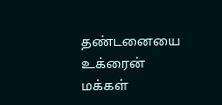தண்டனையை உக்ரைன் மக்கள்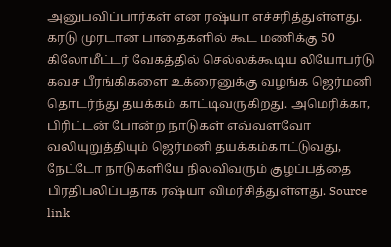அனுபவிப்பார்கள் என ரஷ்யா எச்சரித்துள்ளது. கரடு முரடான பாதைகளில் கூட மணிக்கு 50 கிலோமீட்டர் வேகத்தில் செல்லக்கூடிய லியோபர்டு கவச பீரங்கிகளை உக்ரைனுக்கு வழங்க ஜெர்மனி தொடர்ந்து தயக்கம் காட்டிவருகிறது. அமெரிக்கா, பிரிட்டன் போன்ற நாடுகள் எவ்வளவோ வலியுறுத்தியும் ஜெர்மனி தயக்கம்காட்டுவது, நேட்டோ நாடுகளியே நிலவிவரும் குழப்பத்தை பிரதிபலிப்பதாக ரஷ்யா விமர்சித்துள்ளது. Source link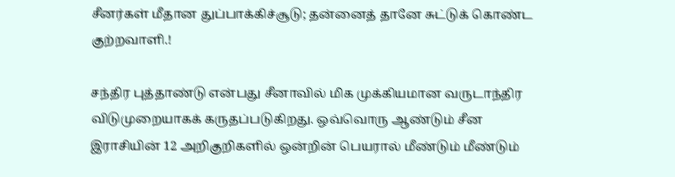சீனர்கள் மீதான துப்பாக்கிச்சூடு; தன்னைத் தானே சுட்டுக் கொண்ட குற்றவாளி.!

சந்திர புத்தாண்டு என்பது சீனாவில் மிக முக்கியமான வருடாந்திர விடுமுறையாகக் கருதப்படுகிறது. ஒவ்வொரு ஆண்டும் சீன இராசியின் 12 அறிகுறிகளில் ஒன்றின் பெயரால் மீண்டும் மீண்டும்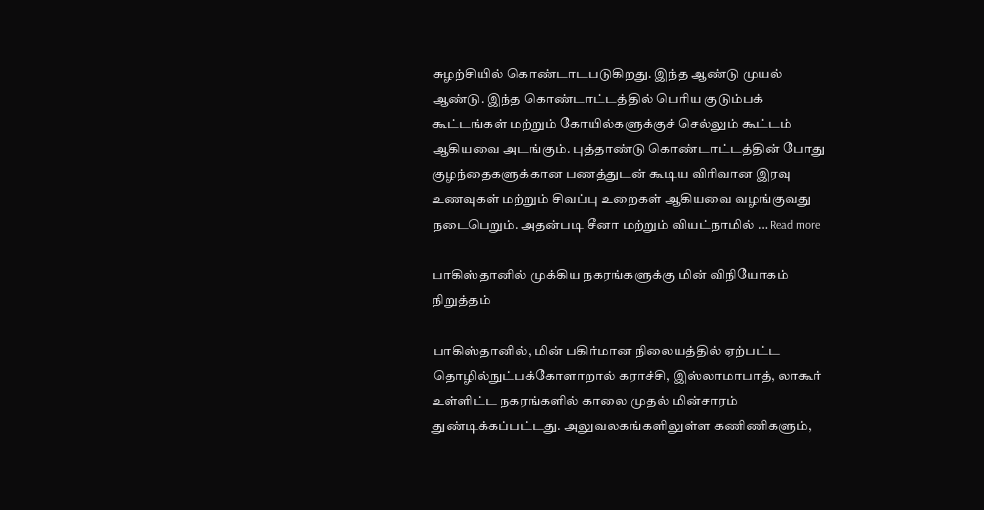சுழற்சியில் கொண்டாடபடுகிறது. இந்த ஆண்டு முயல் ஆண்டு. இந்த கொண்டாட்டத்தில் பெரிய குடும்பக் கூட்டங்கள் மற்றும் கோயில்களுக்குச் செல்லும் கூட்டம் ஆகியவை அடங்கும். புத்தாண்டு கொண்டாட்டத்தின் போது குழந்தைகளுக்கான பணத்துடன் கூடிய விரிவான இரவு உணவுகள் மற்றும் சிவப்பு உறைகள் ஆகியவை வழங்குவது நடைபெறும். அதன்படி சீனா மற்றும் வியட்நாமில் … Read more

பாகிஸ்தானில் முக்கிய நகரங்களுக்கு மின் விநியோகம் நிறுத்தம்

பாகிஸ்தானில், மின் பகிர்மான நிலையத்தில் ஏற்பட்ட தொழில்நுட்பக்கோளாறால் கராச்சி, இஸ்லாமாபாத், லாகூர் உள்ளிட்ட நகரங்களில் காலை முதல் மின்சாரம் துண்டிக்கப்பட்டது. அலுவலகங்களிலுள்ள கணிணிகளும்,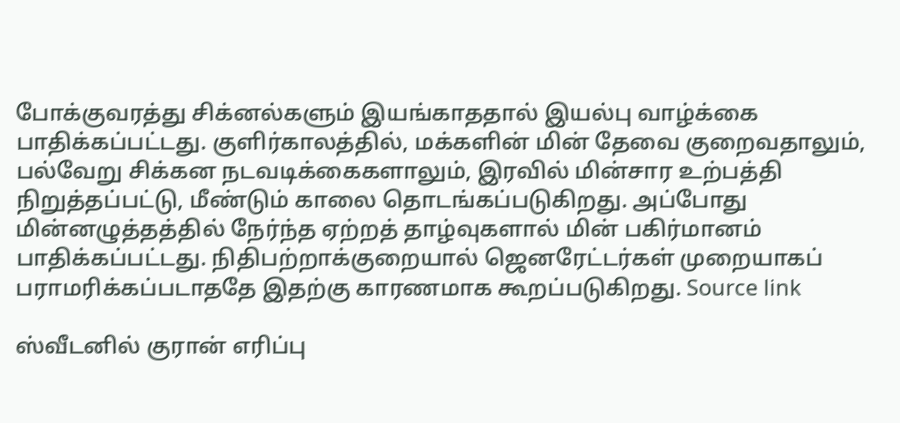போக்குவரத்து சிக்னல்களும் இயங்காததால் இயல்பு வாழ்க்கை பாதிக்கப்பட்டது. குளிர்காலத்தில், மக்களின் மின் தேவை குறைவதாலும், பல்வேறு சிக்கன நடவடிக்கைகளாலும், இரவில் மின்சார உற்பத்தி நிறுத்தப்பட்டு, மீண்டும் காலை தொடங்கப்படுகிறது. அப்போது மின்னழுத்தத்தில் நேர்ந்த ஏற்றத் தாழ்வுகளால் மின் பகிர்மானம் பாதிக்கப்பட்டது. நிதிபற்றாக்குறையால் ஜெனரேட்டர்கள் முறையாகப் பராமரிக்கப்படாததே இதற்கு காரணமாக கூறப்படுகிறது. Source link

ஸ்வீடனில் குரான் எரிப்பு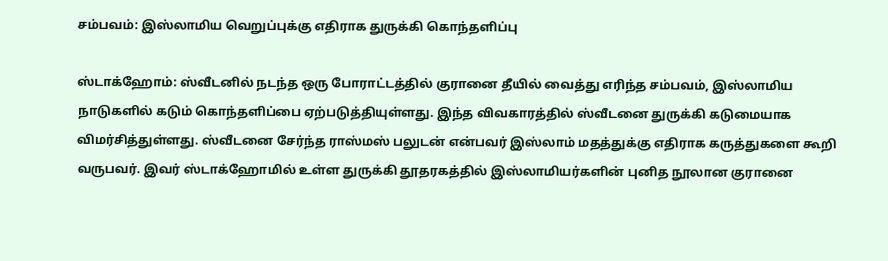சம்பவம்: இஸ்லாமிய வெறுப்புக்கு எதிராக துருக்கி கொந்தளிப்பு

ஸ்டாக்ஹோம்: ஸ்வீடனில் நடந்த ஒரு போராட்டத்தில் குரானை தீயில் வைத்து எரிந்த சம்பவம், இஸ்லாமிய நாடுகளில் கடும் கொந்தளிப்பை ஏற்படுத்தியுள்ளது. இந்த விவகாரத்தில் ஸ்வீடனை துருக்கி கடுமையாக விமர்சித்துள்ளது. ஸ்வீடனை சேர்ந்த ராஸ்மஸ் பலுடன் என்பவர் இஸ்லாம் மதத்துக்கு எதிராக கருத்துகளை கூறி வருபவர். இவர் ஸ்டாக்ஹோமில் உள்ள துருக்கி தூதரகத்தில் இஸ்லாமியர்களின் புனித நூலான குரானை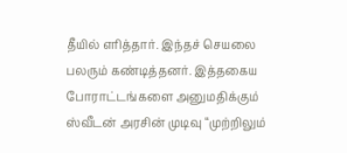தீயில் எரித்தார். இந்தச் செயலை பலரும் கண்டித்தனர். இத்தகைய போராட்டங்களை அனுமதிக்கும் ஸ்வீடன் அரசின் முடிவு “முற்றிலும்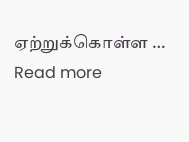ஏற்றுக்கொள்ள … Read more